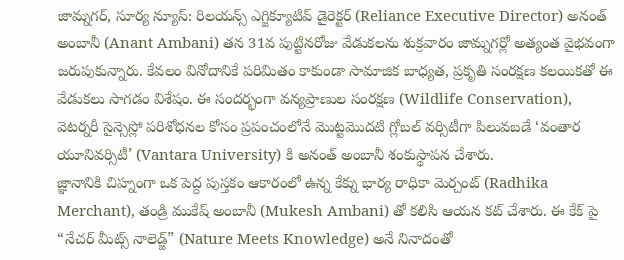జామ్నగర్, సూర్య న్యూస్: రిలయన్స్ ఎగ్జిక్యూటివ్ డైరెక్టర్ (Reliance Executive Director) అనంత్ అంబానీ (Anant Ambani) తన 31వ పుట్టినరోజు వేడుకలను శుక్రవారం జామ్నగర్లో అత్యంత వైభవంగా జరుపుకున్నారు. కేవలం వినోదానికే పరిమితం కాకుండా సామాజిక బాధ్యత, ప్రకృతి సంరక్షణ కలయికతో ఈ వేడుకలు సాగడం విశేషం. ఈ సందర్భంగా వన్యప్రాణుల సంరక్షణ (Wildlife Conservation), వెటర్నరీ సైన్సెస్లో పరిశోధనల కోసం ప్రపంచంలోనే మొట్టమొదటి గ్లోబల్ వర్సిటీగా పిలువబడే ‘వంతార యూనివర్సిటీ’ (Vantara University) కి అనంత్ అంబానీ శంకుస్థాపన చేశారు.
జ్ఞానానికి చిహ్నంగా ఒక పెద్ద పుస్తకం ఆకారంలో ఉన్న కేక్ను భార్య రాధికా మెర్చంట్ (Radhika Merchant), తండ్రి ముకేష్ అంబానీ (Mukesh Ambani) తో కలిసి ఆయన కట్ చేశారు. ఈ కేక్ పై “నేచర్ మీట్స్ నాలెడ్జ్” (Nature Meets Knowledge) అనే నినాదంతో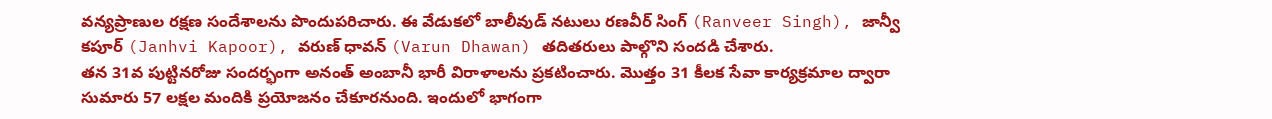వన్యప్రాణుల రక్షణ సందేశాలను పొందుపరిచారు. ఈ వేడుకలో బాలీవుడ్ నటులు రణవీర్ సింగ్ (Ranveer Singh), జాన్వీ కపూర్ (Janhvi Kapoor), వరుణ్ ధావన్ (Varun Dhawan) తదితరులు పాల్గొని సందడి చేశారు.
తన 31వ పుట్టినరోజు సందర్భంగా అనంత్ అంబానీ భారీ విరాళాలను ప్రకటించారు. మొత్తం 31 కీలక సేవా కార్యక్రమాల ద్వారా సుమారు 57 లక్షల మందికి ప్రయోజనం చేకూరనుంది. ఇందులో భాగంగా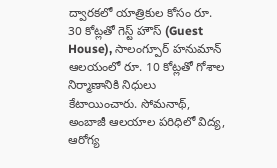ద్వారకలో యాత్రికుల కోసం రూ. 30 కోట్లతో గెస్ట్ హౌస్ (Guest House), సాలంగ్పూర్ హనుమాన్ ఆలయంలో రూ. 10 కోట్లతో గోశాల నిర్మాణానికి నిధులు కేటాయించారు. సోమనాథ్, అంబాజీ ఆలయాల పరిధిలో విద్య, ఆరోగ్య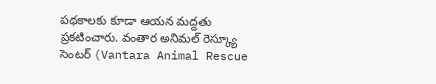పథకాలకు కూడా ఆయన మద్దతు ప్రకటించారు. వంతార అనిమల్ రెస్క్యూ సెంటర్ (Vantara Animal Rescue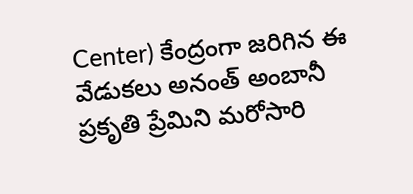Center) కేంద్రంగా జరిగిన ఈ వేడుకలు అనంత్ అంబానీ ప్రకృతి ప్రేమిని మరోసారి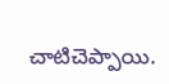చాటిచెప్పాయి.